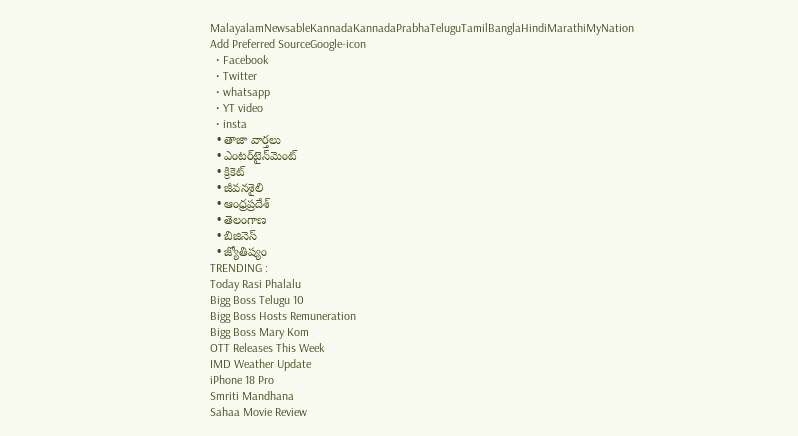MalayalamNewsableKannadaKannadaPrabhaTeluguTamilBanglaHindiMarathiMyNation
Add Preferred SourceGoogle-icon
  • Facebook
  • Twitter
  • whatsapp
  • YT video
  • insta
  • తాజా వార్తలు
  • ఎంటర్‌టైన్‌మెంట్
  • క్రికెట్
  • జీవనశైలి
  • ఆంధ్రప్రదేశ్
  • తెలంగాణ
  • బిజినెస్
  • జ్యోతిష్యం
TRENDING :
Today Rasi Phalalu
Bigg Boss Telugu 10
Bigg Boss Hosts Remuneration
Bigg Boss Mary Kom
OTT Releases This Week
IMD Weather Update
iPhone 18 Pro
Smriti Mandhana
Sahaa Movie Review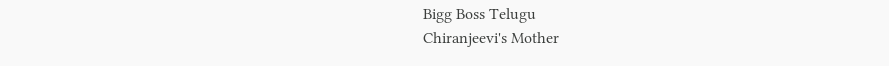Bigg Boss Telugu
Chiranjeevi's Mother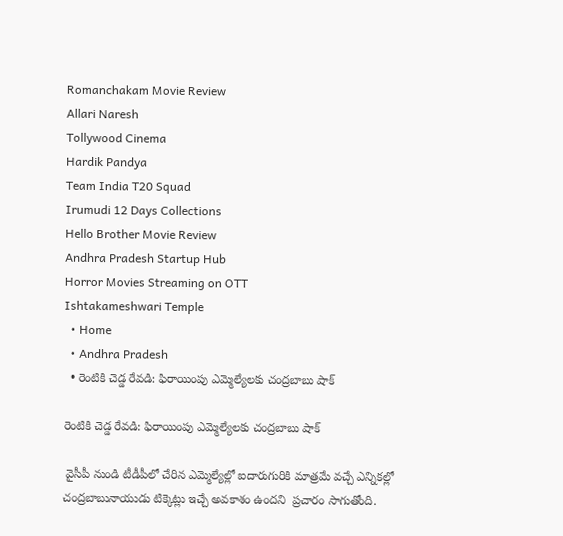Romanchakam Movie Review
Allari Naresh
Tollywood Cinema
Hardik Pandya
Team India T20 Squad
Irumudi 12 Days Collections
Hello Brother Movie Review
Andhra Pradesh Startup Hub
Horror Movies Streaming on OTT
Ishtakameshwari Temple
  • Home
  • Andhra Pradesh
  • రెంటికి చెడ్డ రేవడి: ఫిరాయింపు ఎమ్మెల్యేలకు చంద్రబాబు షాక్

రెంటికి చెడ్డ రేవడి: ఫిరాయింపు ఎమ్మెల్యేలకు చంద్రబాబు షాక్

 వైసీపీ నుండి టీడీపీలో చేరిన ఎమ్మెల్యేల్లో ఐదారుగురికి మాత్రమే వచ్చే ఎన్నికల్లో  చంద్రబాబునాయుడు టిక్కెట్లు ఇచ్చే అవకాశం ఉందని  ప్రచారం సాగుతోంది.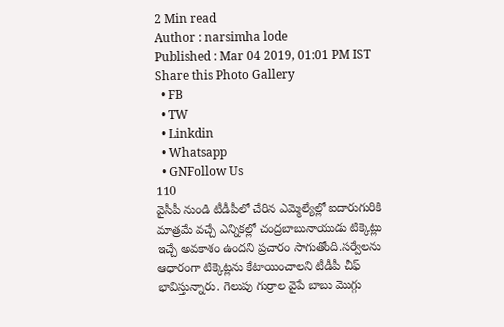2 Min read
Author : narsimha lode
Published : Mar 04 2019, 01:01 PM IST
Share this Photo Gallery
  • FB
  • TW
  • Linkdin
  • Whatsapp
  • GNFollow Us
110
వైసీపీ నుండి టీడీపీలో చేరిన ఎమ్మెల్యేల్లో ఐదారుగురికి మాత్రమే వచ్చే ఎన్నికల్లో చంద్రబాబునాయుడు టిక్కెట్లు ఇచ్చే అవకాశం ఉందని ప్రచారం సాగుతోంది.సర్వేలను ఆధారంగా టిక్కెట్లను కేటాయించాలని టీడీపీ చీఫ్ భావిస్తున్నారు. గెలుపు గుర్రాల వైపే బాబు మొగ్గు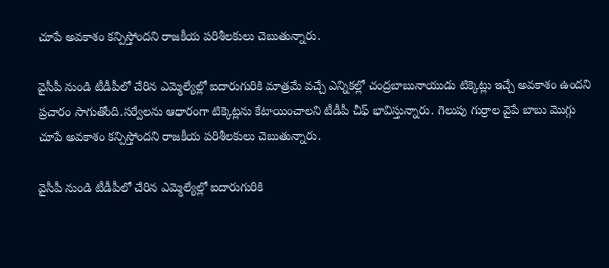చూపే అవకాశం కన్పిస్తోందని రాజకీయ పరిశీలకులు చెబుతున్నారు.

వైసీపీ నుండి టీడీపీలో చేరిన ఎమ్మెల్యేల్లో ఐదారుగురికి మాత్రమే వచ్చే ఎన్నికల్లో చంద్రబాబునాయుడు టిక్కెట్లు ఇచ్చే అవకాశం ఉందని ప్రచారం సాగుతోంది.సర్వేలను ఆధారంగా టిక్కెట్లను కేటాయించాలని టీడీపీ చీఫ్ భావిస్తున్నారు. గెలుపు గుర్రాల వైపే బాబు మొగ్గు చూపే అవకాశం కన్పిస్తోందని రాజకీయ పరిశీలకులు చెబుతున్నారు.

వైసీపీ నుండి టీడీపీలో చేరిన ఎమ్మెల్యేల్లో ఐదారుగురికి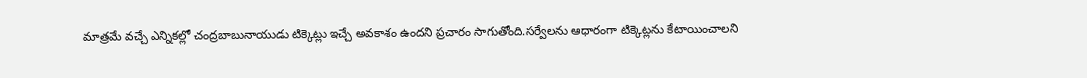మాత్రమే వచ్చే ఎన్నికల్లో చంద్రబాబునాయుడు టిక్కెట్లు ఇచ్చే అవకాశం ఉందని ప్రచారం సాగుతోంది.సర్వేలను ఆధారంగా టిక్కెట్లను కేటాయించాలని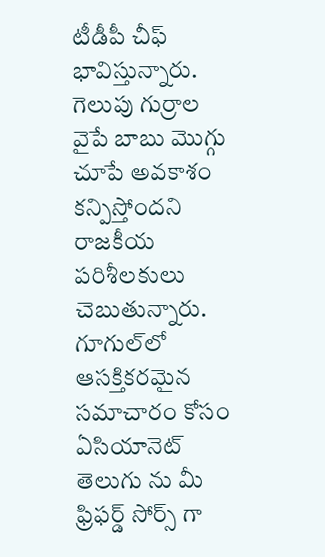టీడీపీ చీఫ్ భావిస్తున్నారు. గెలుపు గుర్రాల వైపే బాబు మొగ్గు చూపే అవకాశం కన్పిస్తోందని రాజకీయ పరిశీలకులు చెబుతున్నారు.
గూగుల్‌లో ఆసక్తికరమైన సమాచారం కోసం ఏసియానెట్ తెలుగు ను మీ ఫ్రిఫర్డ్ సోర్స్ గా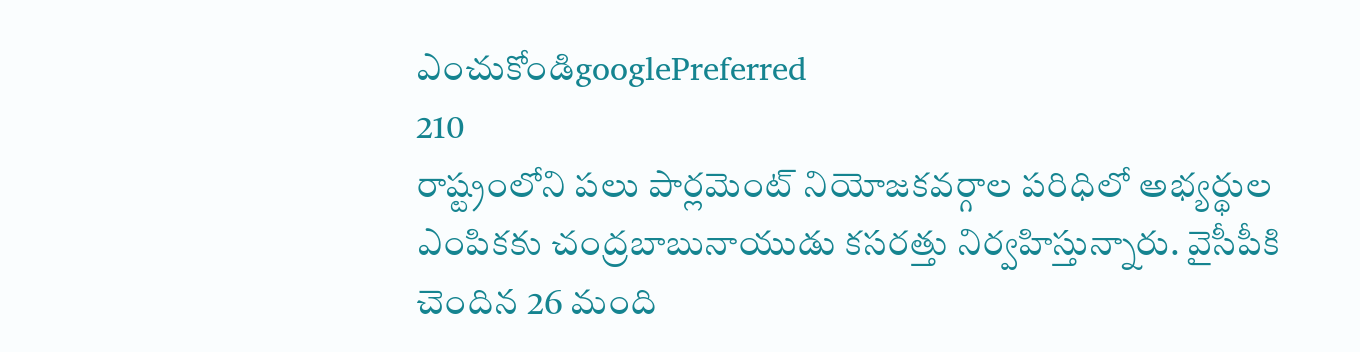ఎంచుకోండిgooglePreferred
210
రాష్ట్రంలోని పలు పార్లమెంట్ నియోజకవర్గాల పరిధిలో అభ్యర్థుల ఎంపికకు చంద్రబాబునాయుడు కసరత్తు నిర్వహిస్తున్నారు. వైసీపీకి చెందిన 26 మంది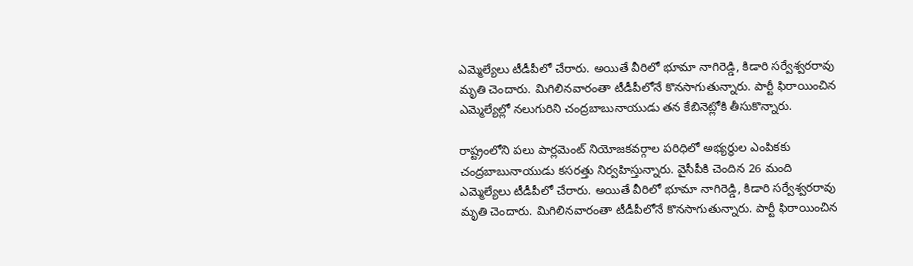ఎమ్మెల్యేలు టీడీపీలో చేరారు. అయితే వీరిలో భూమా నాగిరెడ్డి, కిడారి సర్వేశ్వరరావు మృతి చెందారు. మిగిలినవారంతా టీడీపీలోనే కొనసాగుతున్నారు. పార్టీ ఫిరాయించిన ఎమ్మెల్యేల్లో నలుగురిని చంద్రబాబునాయుడు తన కేబినెట్లోకి తీసుకొన్నారు.

రాష్ట్రంలోని పలు పార్లమెంట్ నియోజకవర్గాల పరిధిలో అభ్యర్థుల ఎంపికకు చంద్రబాబునాయుడు కసరత్తు నిర్వహిస్తున్నారు. వైసీపీకి చెందిన 26 మంది ఎమ్మెల్యేలు టీడీపీలో చేరారు. అయితే వీరిలో భూమా నాగిరెడ్డి, కిడారి సర్వేశ్వరరావు మృతి చెందారు. మిగిలినవారంతా టీడీపీలోనే కొనసాగుతున్నారు. పార్టీ ఫిరాయించిన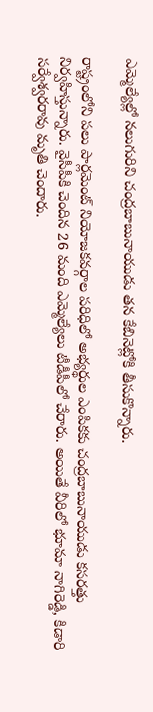ఎమ్మెల్యేల్లో నలుగురిని చంద్రబాబునాయుడు తన కేబినెట్లోకి తీసుకొన్నారు.

రాష్ట్రంలోని పలు పార్లమెంట్ నియోజకవర్గాల పరిధిలో అభ్యర్థుల ఎంపికకు చంద్రబాబునాయుడు కసరత్తు నిర్వహిస్తున్నారు. వైసీపీకి చెందిన 26 మంది ఎమ్మెల్యేలు టీడీపీలో చేరారు. అయితే వీరిలో భూమా నాగిరెడ్డి, కిడారి సర్వేశ్వరరావు మృతి చెందారు.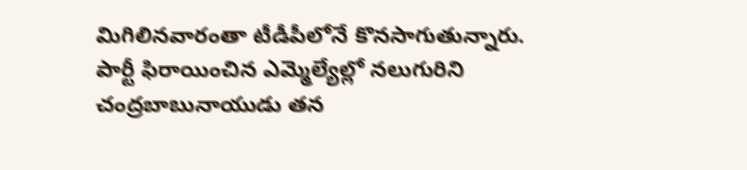మిగిలినవారంతా టీడీపీలోనే కొనసాగుతున్నారు. పార్టీ ఫిరాయించిన ఎమ్మెల్యేల్లో నలుగురిని చంద్రబాబునాయుడు తన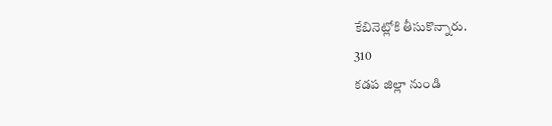కేబినెట్లోకి తీసుకొన్నారు.
310
కడప జిల్లా నుండి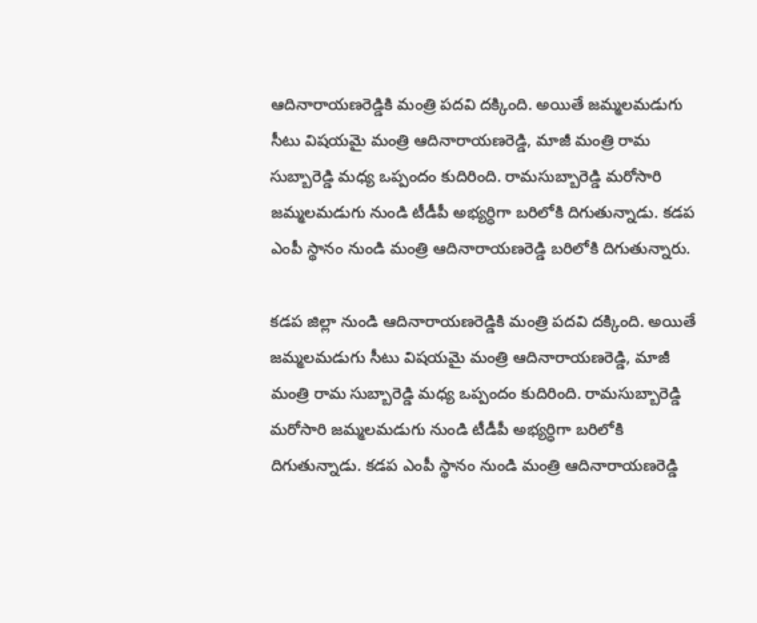ఆదినారాయణరెడ్డికి మంత్రి పదవి దక్కింది. అయితే జమ్మలమడుగు సీటు విషయమై మంత్రి ఆదినారాయణరెడ్డి, మాజీ మంత్రి రామ సుబ్బారెడ్డి మధ్య ఒప్పందం కుదిరింది. రామసుబ్బారెడ్డి మరోసారి జమ్మలమడుగు నుండి టీడీపీ అభ్యర్ధిగా బరిలోకి దిగుతున్నాడు. కడప ఎంపీ స్థానం నుండి మంత్రి ఆదినారాయణరెడ్డి బరిలోకి దిగుతున్నారు.

కడప జిల్లా నుండి ఆదినారాయణరెడ్డికి మంత్రి పదవి దక్కింది. అయితే జమ్మలమడుగు సీటు విషయమై మంత్రి ఆదినారాయణరెడ్డి, మాజీ మంత్రి రామ సుబ్బారెడ్డి మధ్య ఒప్పందం కుదిరింది. రామసుబ్బారెడ్డి మరోసారి జమ్మలమడుగు నుండి టీడీపీ అభ్యర్ధిగా బరిలోకి దిగుతున్నాడు. కడప ఎంపీ స్థానం నుండి మంత్రి ఆదినారాయణరెడ్డి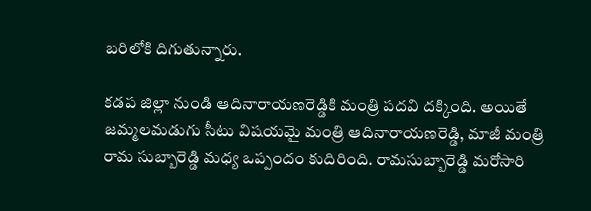బరిలోకి దిగుతున్నారు.

కడప జిల్లా నుండి ఆదినారాయణరెడ్డికి మంత్రి పదవి దక్కింది. అయితే జమ్మలమడుగు సీటు విషయమై మంత్రి ఆదినారాయణరెడ్డి, మాజీ మంత్రి రామ సుబ్బారెడ్డి మధ్య ఒప్పందం కుదిరింది. రామసుబ్బారెడ్డి మరోసారి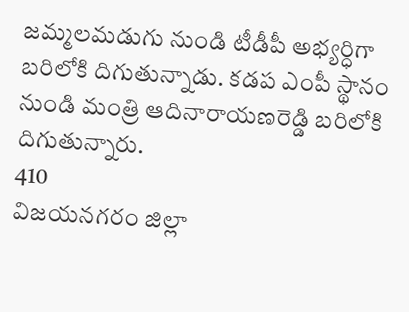జమ్మలమడుగు నుండి టీడీపీ అభ్యర్ధిగా బరిలోకి దిగుతున్నాడు. కడప ఎంపీ స్థానం నుండి మంత్రి ఆదినారాయణరెడ్డి బరిలోకి దిగుతున్నారు.
410
విజయనగరం జిల్లా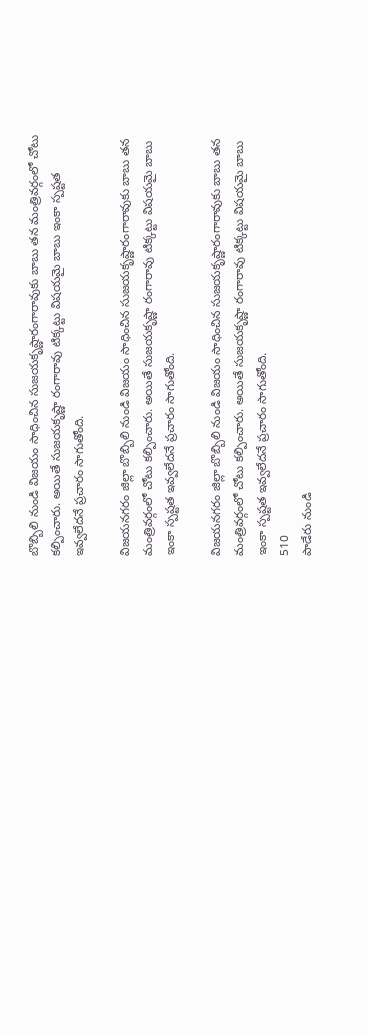బొబ్బిలి నుండి విజయం సాధించిన సుజయకృష్ణారంగారావుకు బాబు తన మంత్రివర్గంలో చోటు కల్పించారు. అయితే సుజయకృష్ణా రంగారావు టిక్కట్టు విషయమై బాబు ఇంకా స్పష్టత ఇవ్వలేదనే ప్రచారం సాగుతోంది.

విజయనగరం జిల్లా బొబ్బిలి నుండి విజయం సాధించిన సుజయకృష్ణారంగారావుకు బాబు తన మంత్రివర్గంలో చోటు కల్పించారు. అయితే సుజయకృష్ణా రంగారావు టిక్కట్టు విషయమై బాబు ఇంకా స్పష్టత ఇవ్వలేదనే ప్రచారం సాగుతోంది.

విజయనగరం జిల్లా బొబ్బిలి నుండి విజయం సాధించిన సుజయకృష్ణారంగారావుకు బాబు తన మంత్రివర్గంలో చోటు కల్పించారు. అయితే సుజయకృష్ణా రంగారావు టిక్కట్టు విషయమై బాబు ఇంకా స్పష్టత ఇవ్వలేదనే ప్రచారం సాగుతోంది.
510
పాడేరు నుండి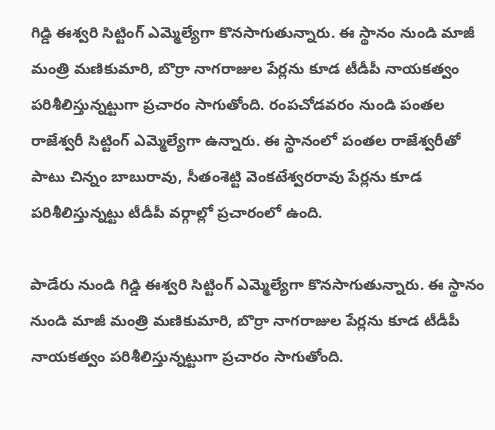గిడ్డి ఈశ్వరి సిట్టింగ్ ఎమ్మెల్యేగా కొనసాగుతున్నారు. ఈ స్థానం నుండి మాజీ మంత్రి మణికుమారి, బొర్రా నాగరాజుల పేర్లను కూడ టీడీపీ నాయకత్వం పరిశీలిస్తున్నట్టుగా ప్రచారం సాగుతోంది. రంపచోడవరం నుండి పంతల రాజేశ్వరీ సిట్టింగ్ ఎమ్మెల్యేగా ఉన్నారు. ఈ స్థానంలో పంతల రాజేశ్వరీ‌తో పాటు చిన్నం బాబురావు, సీతంశెట్టి వెంకటేశ్వరరావు పేర్లను కూడ పరిశీలిస్తున్నట్టు టీడీపీ వర్గాల్లో ప్రచారంలో ఉంది.

పాడేరు నుండి గిడ్డి ఈశ్వరి సిట్టింగ్ ఎమ్మెల్యేగా కొనసాగుతున్నారు. ఈ స్థానం నుండి మాజీ మంత్రి మణికుమారి, బొర్రా నాగరాజుల పేర్లను కూడ టీడీపీ నాయకత్వం పరిశీలిస్తున్నట్టుగా ప్రచారం సాగుతోంది.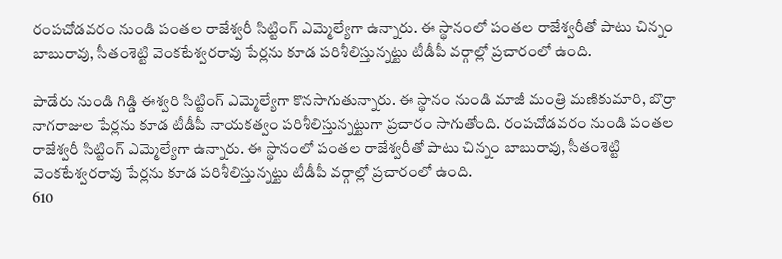రంపచోడవరం నుండి పంతల రాజేశ్వరీ సిట్టింగ్ ఎమ్మెల్యేగా ఉన్నారు. ఈ స్థానంలో పంతల రాజేశ్వరీ‌తో పాటు చిన్నం బాబురావు, సీతంశెట్టి వెంకటేశ్వరరావు పేర్లను కూడ పరిశీలిస్తున్నట్టు టీడీపీ వర్గాల్లో ప్రచారంలో ఉంది.

పాడేరు నుండి గిడ్డి ఈశ్వరి సిట్టింగ్ ఎమ్మెల్యేగా కొనసాగుతున్నారు. ఈ స్థానం నుండి మాజీ మంత్రి మణికుమారి, బొర్రా నాగరాజుల పేర్లను కూడ టీడీపీ నాయకత్వం పరిశీలిస్తున్నట్టుగా ప్రచారం సాగుతోంది. రంపచోడవరం నుండి పంతల రాజేశ్వరీ సిట్టింగ్ ఎమ్మెల్యేగా ఉన్నారు. ఈ స్థానంలో పంతల రాజేశ్వరీ‌తో పాటు చిన్నం బాబురావు, సీతంశెట్టి వెంకటేశ్వరరావు పేర్లను కూడ పరిశీలిస్తున్నట్టు టీడీపీ వర్గాల్లో ప్రచారంలో ఉంది.
610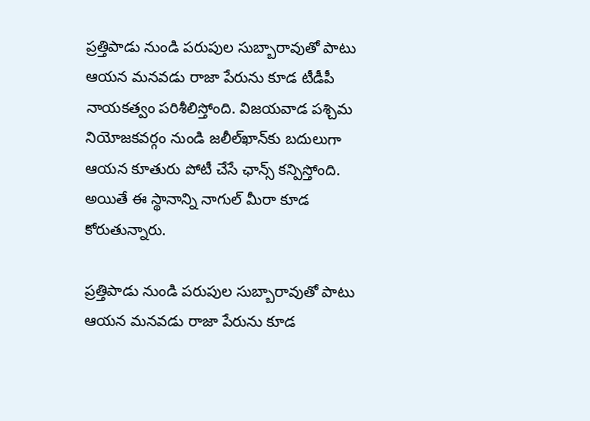ప్రత్తిపాడు నుండి పరుపుల సుబ్బారావుతో పాటు ఆయన మనవడు రాజా పేరును కూడ టీడీపీ నాయకత్వం పరిశీలిస్తోంది. విజయవాడ పశ్చిమ నియోజకవర్గం నుండి జలీల్‌ఖాన్‌కు బదులుగా ఆయన కూతురు పోటీ చేసే ఛాన్స్ కన్పిస్తోంది. అయితే ఈ స్థానాన్ని నాగుల్ మీరా కూడ కోరుతున్నారు.

ప్రత్తిపాడు నుండి పరుపుల సుబ్బారావుతో పాటు ఆయన మనవడు రాజా పేరును కూడ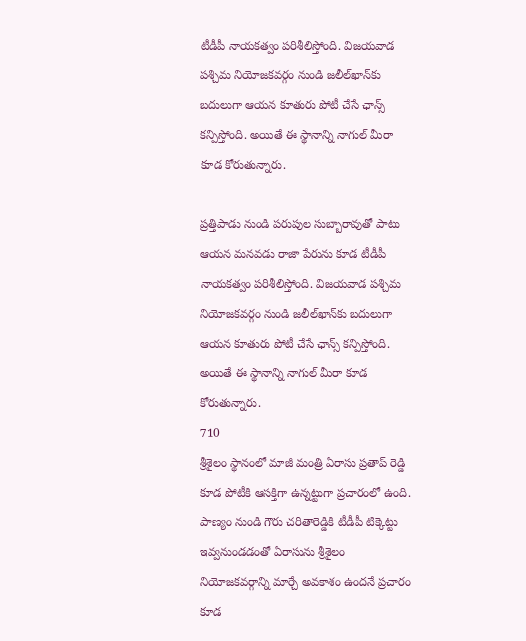టీడీపీ నాయకత్వం పరిశీలిస్తోంది. విజయవాడ పశ్చిమ నియోజకవర్గం నుండి జలీల్‌ఖాన్‌కు బదులుగా ఆయన కూతురు పోటీ చేసే ఛాన్స్ కన్పిస్తోంది. అయితే ఈ స్థానాన్ని నాగుల్ మీరా కూడ కోరుతున్నారు.

ప్రత్తిపాడు నుండి పరుపుల సుబ్బారావుతో పాటు ఆయన మనవడు రాజా పేరును కూడ టీడీపీ నాయకత్వం పరిశీలిస్తోంది. విజయవాడ పశ్చిమ నియోజకవర్గం నుండి జలీల్‌ఖాన్‌కు బదులుగా ఆయన కూతురు పోటీ చేసే ఛాన్స్ కన్పిస్తోంది. అయితే ఈ స్థానాన్ని నాగుల్ మీరా కూడ కోరుతున్నారు.
710
శ్రీశైలం స్థానంలో మాజీ మంత్రి ఏరాసు ప్రతాప్ రెడ్డి కూడ పోటీకి ఆసక్తిగా ఉన్నట్టుగా ప్రచారంలో ఉంది. పాణ్యం నుండి గౌరు చరితారెడ్డికి టీడీపీ టిక్కెట్టు ఇవ్వనుండడంతో ఏరాసును శ్రీశైలం నియోజకవర్గాన్ని మార్చే అవకాశం ఉందనే ప్రచారం కూడ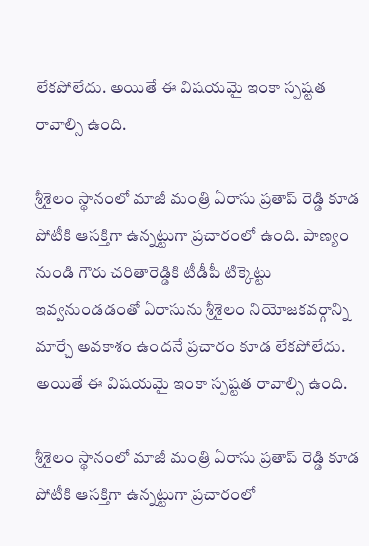లేకపోలేదు. అయితే ఈ విషయమై ఇంకా స్పష్టత రావాల్సి ఉంది.

శ్రీశైలం స్థానంలో మాజీ మంత్రి ఏరాసు ప్రతాప్ రెడ్డి కూడ పోటీకి ఆసక్తిగా ఉన్నట్టుగా ప్రచారంలో ఉంది. పాణ్యం నుండి గౌరు చరితారెడ్డికి టీడీపీ టిక్కెట్టు ఇవ్వనుండడంతో ఏరాసును శ్రీశైలం నియోజకవర్గాన్ని మార్చే అవకాశం ఉందనే ప్రచారం కూడ లేకపోలేదు. అయితే ఈ విషయమై ఇంకా స్పష్టత రావాల్సి ఉంది.

శ్రీశైలం స్థానంలో మాజీ మంత్రి ఏరాసు ప్రతాప్ రెడ్డి కూడ పోటీకి ఆసక్తిగా ఉన్నట్టుగా ప్రచారంలో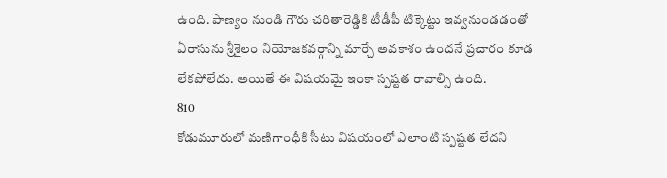ఉంది. పాణ్యం నుండి గౌరు చరితారెడ్డికి టీడీపీ టిక్కెట్టు ఇవ్వనుండడంతో ఏరాసును శ్రీశైలం నియోజకవర్గాన్ని మార్చే అవకాశం ఉందనే ప్రచారం కూడ లేకపోలేదు. అయితే ఈ విషయమై ఇంకా స్పష్టత రావాల్సి ఉంది.
810
కోడుమూరులో మణిగాంధీకి సీటు విషయంలో ఎలాంటి స్పష్టత లేదని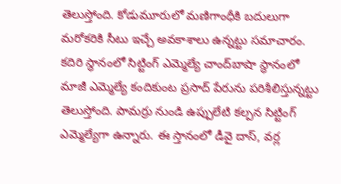తెలుస్తోంది. కోడుమూరులో మణిగాంధీకి బదులుగా మరోకరికి సీటు ఇచ్చే అవకాశాలు ఉన్నట్టు సమాచారం. కదిరి స్థానంలో సిట్టింగ్ ఎమ్మెల్యే చాంద్‌బాషా స్థానంలో మాజీ ఎమ్మెల్యే కందికుంట ప్రసాద్‌‌ పేరును పరిశీలిస్తున్నట్టు తెలుస్తోంది. పామర్రు నుండి ఉప్పులేటి కల్పన సిట్టింగ్ ఎమ్మెల్యేగా ఉన్నారు. ఈ స్తానంలో డీవై దాస్, వర్ల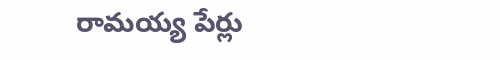రామయ్య పేర్లు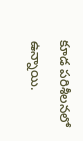కూడ పరిశీలనలో ఉన్నాయి.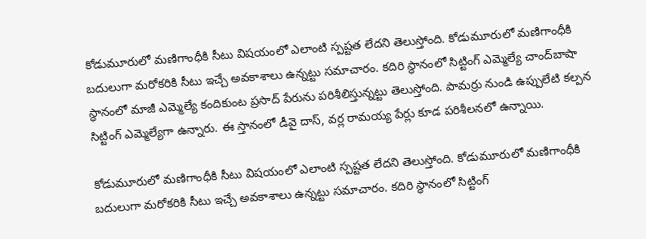కోడుమూరులో మణిగాంధీకి సీటు విషయంలో ఎలాంటి స్పష్టత లేదని తెలుస్తోంది. కోడుమూరులో మణిగాంధీకి బదులుగా మరోకరికి సీటు ఇచ్చే అవకాశాలు ఉన్నట్టు సమాచారం. కదిరి స్థానంలో సిట్టింగ్ ఎమ్మెల్యే చాంద్‌బాషా స్థానంలో మాజీ ఎమ్మెల్యే కందికుంట ప్రసాద్‌‌ పేరును పరిశీలిస్తున్నట్టు తెలుస్తోంది. పామర్రు నుండి ఉప్పులేటి కల్పన సిట్టింగ్ ఎమ్మెల్యేగా ఉన్నారు. ఈ స్తానంలో డీవై దాస్, వర్ల రామయ్య పేర్లు కూడ పరిశీలనలో ఉన్నాయి.

కోడుమూరులో మణిగాంధీకి సీటు విషయంలో ఎలాంటి స్పష్టత లేదని తెలుస్తోంది. కోడుమూరులో మణిగాంధీకి బదులుగా మరోకరికి సీటు ఇచ్చే అవకాశాలు ఉన్నట్టు సమాచారం. కదిరి స్థానంలో సిట్టింగ్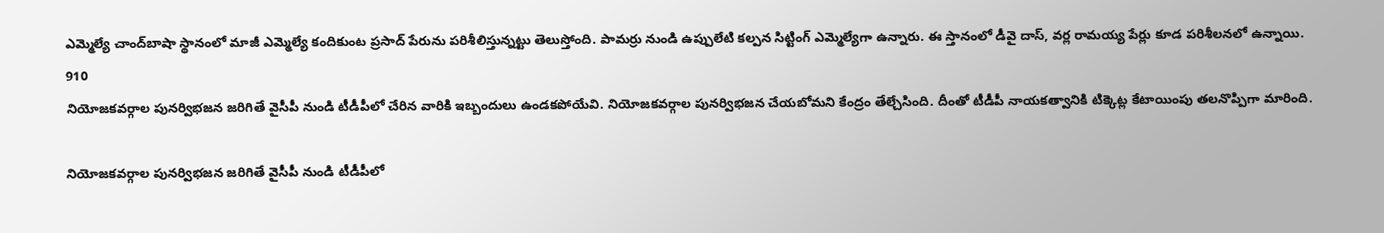ఎమ్మెల్యే చాంద్‌బాషా స్థానంలో మాజీ ఎమ్మెల్యే కందికుంట ప్రసాద్‌‌ పేరును పరిశీలిస్తున్నట్టు తెలుస్తోంది. పామర్రు నుండి ఉప్పులేటి కల్పన సిట్టింగ్ ఎమ్మెల్యేగా ఉన్నారు. ఈ స్తానంలో డీవై దాస్, వర్ల రామయ్య పేర్లు కూడ పరిశీలనలో ఉన్నాయి.
910
నియోజకవర్గాల పునర్విభజన జరిగితే వైసీపీ నుండి టీడీపీలో చేరిన వారికి ఇబ్బందులు ఉండకపోయేవి. నియోజకవర్గాల పునర్విభజన చేయబోమని కేంద్రం తేల్చేసింది. దీంతో టీడీపీ నాయకత్వానికి టిక్కెట్ల కేటాయింపు తలనొప్పిగా మారింది.

నియోజకవర్గాల పునర్విభజన జరిగితే వైసీపీ నుండి టీడీపీలో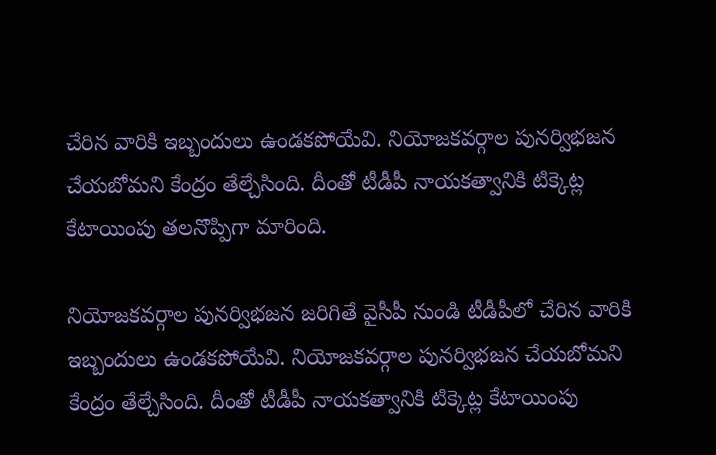చేరిన వారికి ఇబ్బందులు ఉండకపోయేవి. నియోజకవర్గాల పునర్విభజన చేయబోమని కేంద్రం తేల్చేసింది. దీంతో టీడీపీ నాయకత్వానికి టిక్కెట్ల కేటాయింపు తలనొప్పిగా మారింది.

నియోజకవర్గాల పునర్విభజన జరిగితే వైసీపీ నుండి టీడీపీలో చేరిన వారికి ఇబ్బందులు ఉండకపోయేవి. నియోజకవర్గాల పునర్విభజన చేయబోమని కేంద్రం తేల్చేసింది. దీంతో టీడీపీ నాయకత్వానికి టిక్కెట్ల కేటాయింపు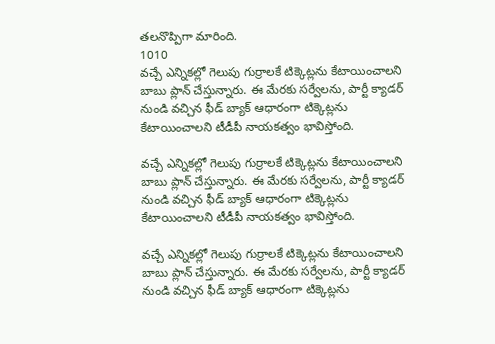తలనొప్పిగా మారింది.
1010
వచ్చే ఎన్నికల్లో గెలుపు గుర్రాలకే టిక్కెట్లను కేటాయించాలని బాబు ప్లాన్ చేస్తున్నారు. ఈ మేరకు సర్వేలను, పార్టీ క్యాడర్‌ నుండి వచ్చిన ఫీడ్ బ్యాక్ ఆధారంగా టిక్కెట్లను కేటాయించాలని టీడీపీ నాయకత్వం భావిస్తోంది.

వచ్చే ఎన్నికల్లో గెలుపు గుర్రాలకే టిక్కెట్లను కేటాయించాలని బాబు ప్లాన్ చేస్తున్నారు. ఈ మేరకు సర్వేలను, పార్టీ క్యాడర్‌ నుండి వచ్చిన ఫీడ్ బ్యాక్ ఆధారంగా టిక్కెట్లను కేటాయించాలని టీడీపీ నాయకత్వం భావిస్తోంది.

వచ్చే ఎన్నికల్లో గెలుపు గుర్రాలకే టిక్కెట్లను కేటాయించాలని బాబు ప్లాన్ చేస్తున్నారు. ఈ మేరకు సర్వేలను, పార్టీ క్యాడర్‌ నుండి వచ్చిన ఫీడ్ బ్యాక్ ఆధారంగా టిక్కెట్లను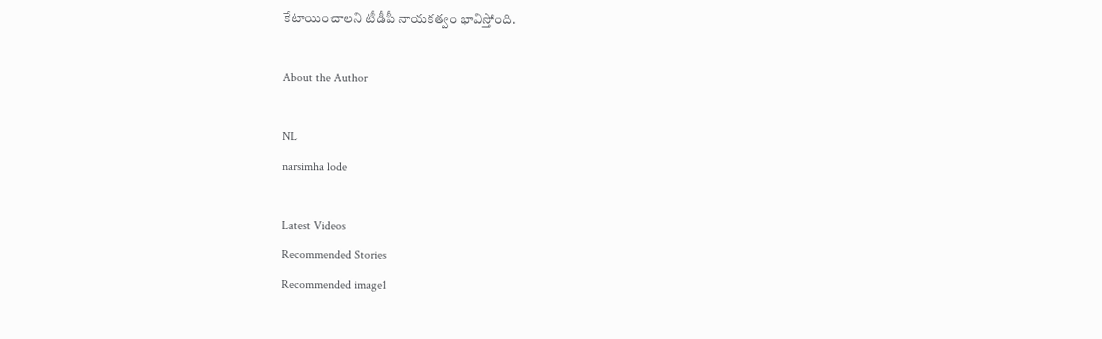కేటాయించాలని టీడీపీ నాయకత్వం భావిస్తోంది.

About the Author

NL
narsimha lode

Latest Videos
Recommended Stories
Recommended image1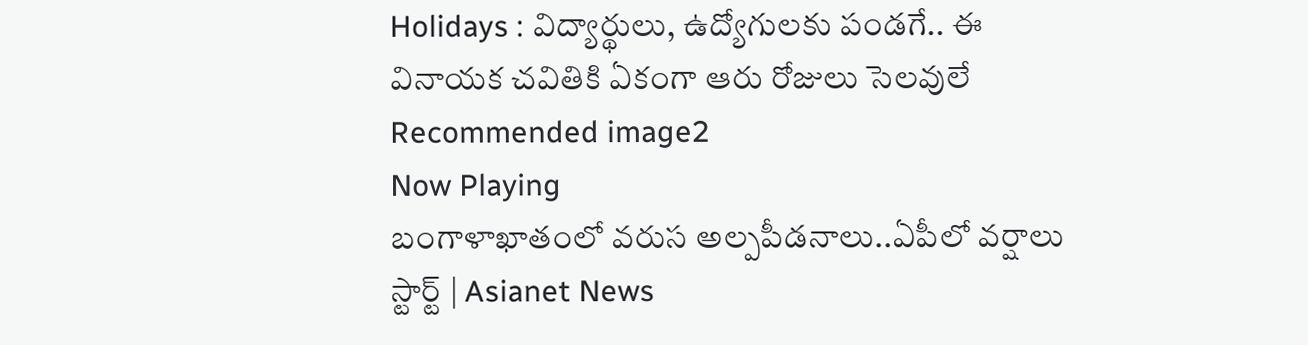Holidays : విద్యార్థులు, ఉద్యోగులకు పండగే.. ఈ వినాయక చవితికి ఏకంగా ఆరు రోజులు సెలవులే
Recommended image2
Now Playing
బంగాళాఖాతంలో వరుస అల్పపీడనాలు..ఏపీలో వర్షాలు స్టార్ట్ | Asianet News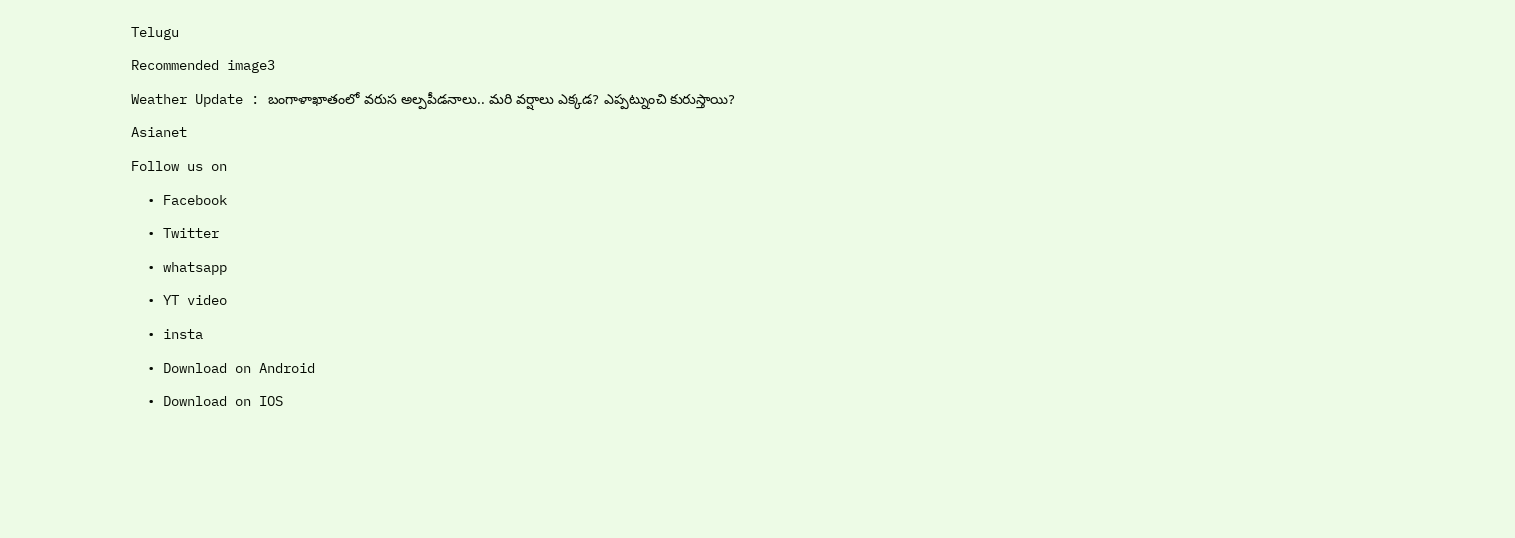Telugu
Recommended image3
Weather Update : బంగాళాఖాతంలో వరుస అల్పపీడనాలు.. మరి వర్షాలు ఎక్కడ? ఎప్పట్నుంచి కురుస్తాయి?
Asianet
Follow us on
  • Facebook
  • Twitter
  • whatsapp
  • YT video
  • insta
  • Download on Android
  • Download on IOS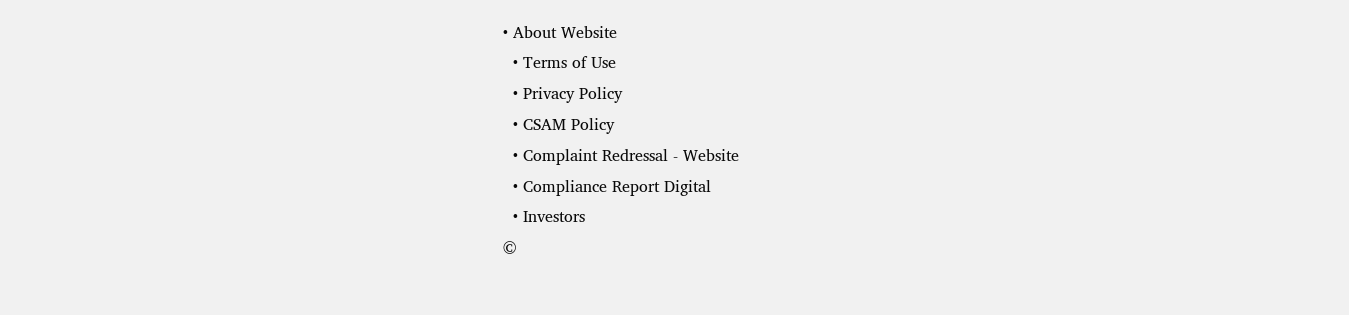• About Website
  • Terms of Use
  • Privacy Policy
  • CSAM Policy
  • Complaint Redressal - Website
  • Compliance Report Digital
  • Investors
©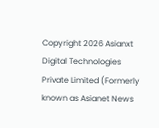Copyright 2026 Asianxt Digital Technologies Private Limited (Formerly known as Asianet News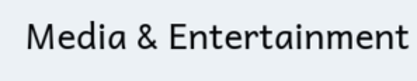Media & Entertainment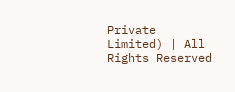Private Limited) | All Rights Reserved